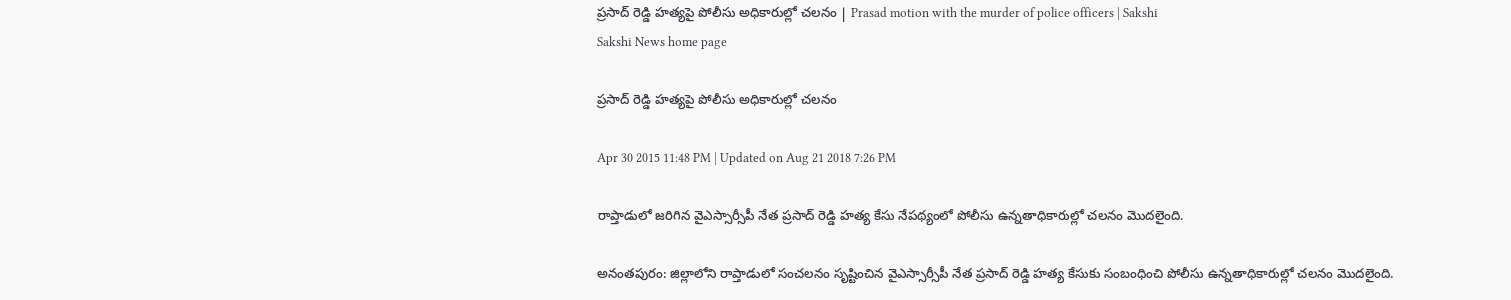ప్రసాద్ రెడ్డి హత్యపై పోలీసు అధికారుల్లో చలనం | Prasad motion with the murder of police officers | Sakshi
Sakshi News home page

ప్రసాద్ రెడ్డి హత్యపై పోలీసు అధికారుల్లో చలనం

Apr 30 2015 11:48 PM | Updated on Aug 21 2018 7:26 PM

రాప్తాడులో జరిగిన వైఎస్సార్సీపీ నేత ప్రసాద్ రెడ్డి హత్య కేసు నేపథ్యంలో పోలీసు ఉన్నతాధికారుల్లో చలనం మొదలైంది.

అనంతపురం: జిల్లాలోని రాప్తాడులో సంచలనం సృష్టించిన వైఎస్సార్సీపీ నేత ప్రసాద్ రెడ్డి హత్య కేసుకు సంబంధించి పోలీసు ఉన్నతాధికారుల్లో చలనం మొదలైంది.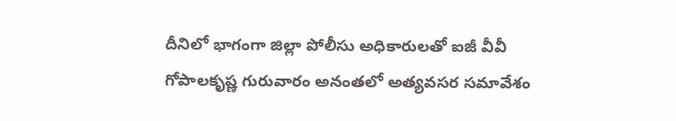దీనిలో భాగంగా జిల్లా పోలీసు అధికారులతో ఐజీ వీవీ గోపాలకృష్ణ గురువారం అనంతలో అత్యవసర సమావేశం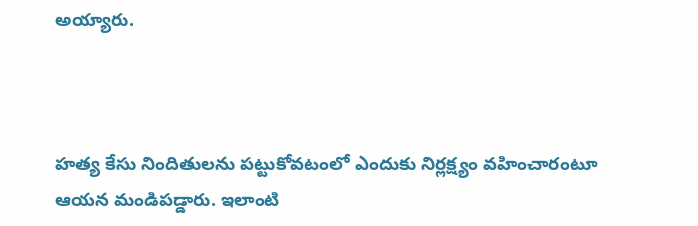అయ్యారు.



హత్య కేసు నిందితులను పట్టుకోవటంలో ఎందుకు నిర్లక్ష్యం వహించారంటూ ఆయన మండిపడ్డారు. ఇలాంటి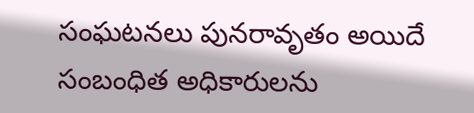సంఘటనలు పునరావృతం అయిదే సంబంధిత అధికారులను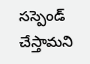సస్పెండ్ చేస్తామని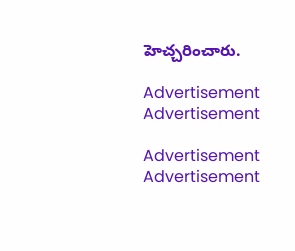హెచ్చరించారు.

Advertisement
Advertisement

Advertisement
Advertisement